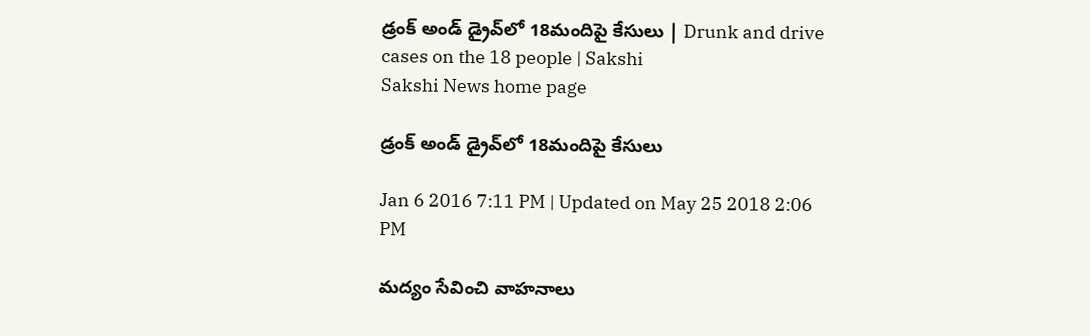డ్రంక్ అండ్ డ్రైవ్‌లో 18మందిపై కేసులు | Drunk and drive cases on the 18 people | Sakshi
Sakshi News home page

డ్రంక్ అండ్ డ్రైవ్‌లో 18మందిపై కేసులు

Jan 6 2016 7:11 PM | Updated on May 25 2018 2:06 PM

మద్యం సేవించి వాహనాలు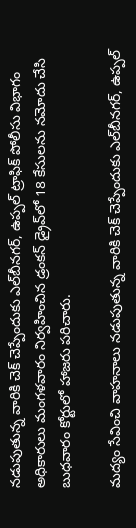నడుపుతున్న వారికి చెక్ చెప్పేందుకు ఎల్‌బీనగర్, ఉప్పల్ ట్రాఫిక్ పోలీసు విభాగం అధికారులు మంగళవారం నిర్వహించిన డ్రంకన్ డ్రైవ్‌లో 18 కేసులను నమోదు చేసి బుధవారం కోర్టులో హాజరు పరిచారు.

మద్యం సేవించి వాహనాలు నడుపుతున్న వారికి చెక్ చెప్పేందుకు ఎల్‌బీనగర్, ఉప్పల్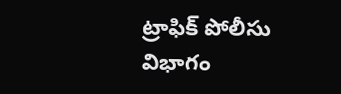ట్రాఫిక్ పోలీసు విభాగం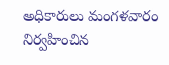అధికారులు మంగళవారం నిర్వహించిన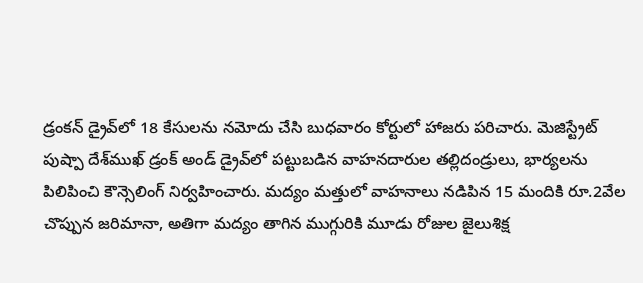డ్రంకన్ డ్రైవ్‌లో 18 కేసులను నమోదు చేసి బుధవారం కోర్టులో హాజరు పరిచారు. మెజిస్ట్రేట్ పుష్పా దేశ్‌ముఖ్ డ్రంక్ అండ్ డ్రైవ్‌లో పట్టుబడిన వాహనదారుల తల్లిదండ్రులు, భార్యలను పిలిపించి కౌన్సెలింగ్ నిర్వహించారు. మద్యం మత్తులో వాహనాలు నడిపిన 15 మందికి రూ.2వేల చొప్పున జరిమానా, అతిగా మద్యం తాగిన ముగ్గురికి మూడు రోజుల జైలుశిక్ష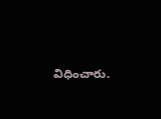విధించారు.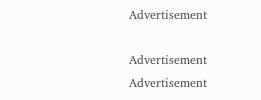Advertisement

Advertisement
Advertisement